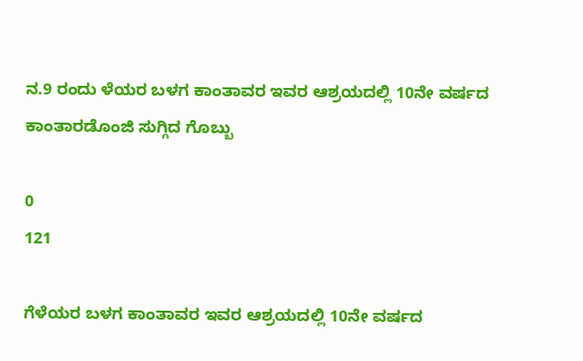ನ.9 ರಂದು ಳೆಯರ ಬಳಗ ಕಾಂತಾವರ ಇವರ ಆಶ್ರಯದಲ್ಲಿ 10ನೇ ವರ್ಷದ ಕಾಂತಾರಡೊಂಜಿ ಸುಗ್ಗಿದ ಗೊಬ್ಬು

0
121

ಗೆಳೆಯರ ಬಳಗ ಕಾಂತಾವರ ಇವರ ಆಶ್ರಯದಲ್ಲಿ 10ನೇ ವರ್ಷದ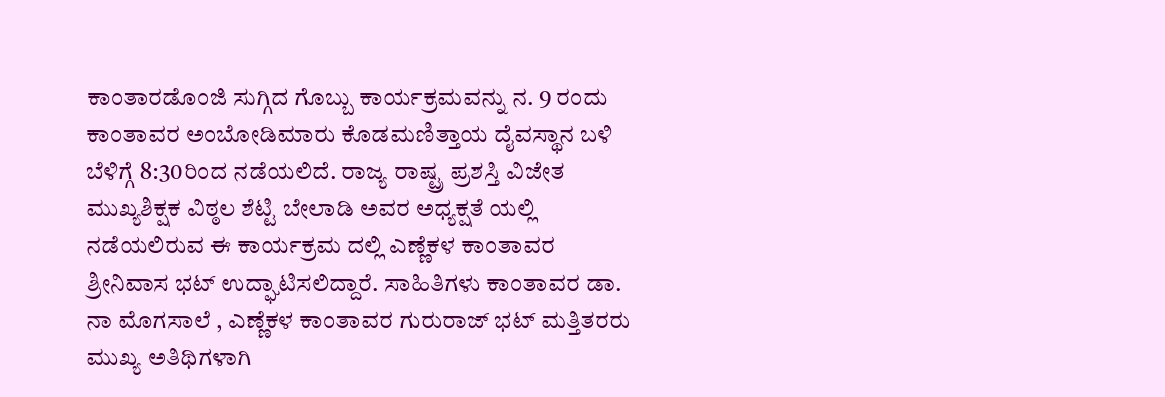ಕಾಂತಾರಡೊಂಜಿ ಸುಗ್ಗಿದ ಗೊಬ್ಬು ಕಾರ್ಯಕ್ರಮವನ್ನು ನ. 9 ರಂದು ಕಾಂತಾವರ ಅಂಬೋಡಿಮಾರು ಕೊಡಮಣಿತ್ತಾಯ ದೈವಸ್ಥಾನ ಬಳಿ ಬೆಳಿಗ್ಗೆ 8:30ರಿಂದ ನಡೆಯಲಿದೆ. ರಾಜ್ಯ ರಾಷ್ಟ್ರ ಪ್ರಶಸ್ತಿ ವಿಜೇತ ಮುಖ್ಯಶಿಕ್ಷಕ ವಿಠ್ಠಲ ಶೆಟ್ಟಿ ಬೇಲಾಡಿ ಅವರ ಅಧ್ಯಕ್ಷತೆ ಯಲ್ಲಿ ನಡೆಯಲಿರುವ ಈ ಕಾರ್ಯಕ್ರಮ ದಲ್ಲಿ ಎಣ್ಣೆಕಳ ಕಾಂತಾವರ ಶ್ರೀನಿವಾಸ ಭಟ್ ಉದ್ಘಾಟಿಸಲಿದ್ದಾರೆ. ಸಾಹಿತಿಗಳು ಕಾಂತಾವರ ಡಾ. ನಾ ಮೊಗಸಾಲೆ , ಎಣ್ಣೆಕಳ ಕಾಂತಾವರ ಗುರುರಾಜ್ ಭಟ್ ಮತ್ತಿತರರು ಮುಖ್ಯ ಅತಿಥಿಗಳಾಗಿ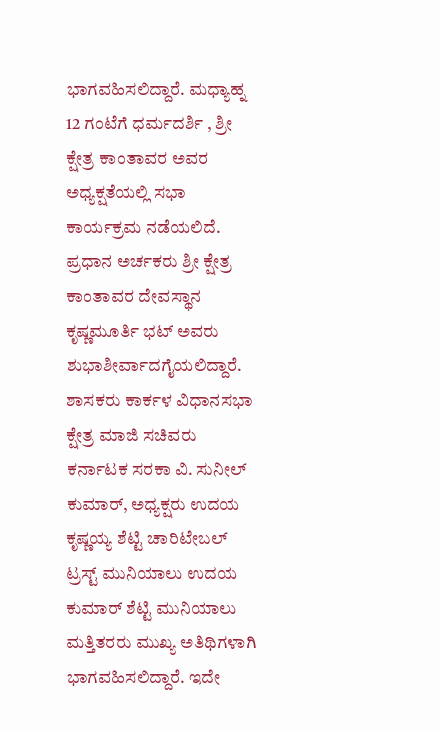ಭಾಗವಹಿಸಲಿದ್ದಾರೆ. ಮಧ್ಯಾಹ್ನ 12 ಗಂಟೆಗೆ ಧರ್ಮದರ್ಶಿ , ಶ್ರೀ ಕ್ಷೇತ್ರ ಕಾಂತಾವರ ಅವರ ಅಧ್ಯಕ್ಷತೆಯಲ್ಲಿ ಸಭಾ ಕಾರ್ಯಕ್ರಮ ನಡೆಯಲಿದೆ. ಪ್ರಧಾನ ಅರ್ಚಕರು ಶ್ರೀ ಕ್ಷೇತ್ರ ಕಾಂತಾವರ ದೇವಸ್ಥಾನ ಕೃಷ್ಣಮೂರ್ತಿ ಭಟ್ ಅವರು ಶುಭಾಶೀರ್ವಾದಗೈಯಲಿದ್ದಾರೆ. ಶಾಸಕರು ಕಾರ್ಕಳ ವಿಧಾನಸಭಾ ಕ್ಷೇತ್ರ ಮಾಜಿ ಸಚಿವರು ಕರ್ನಾಟಕ ಸರಕಾ ವಿ. ಸುನೀಲ್ ಕುಮಾರ್, ಅಧ್ಯಕ್ಷರು ಉದಯ ಕೃಷ್ಣಯ್ಯ ಶೆಟ್ಟಿ ಚಾರಿಟೇಬಲ್ ಟ್ರಸ್ಟ್ ಮುನಿಯಾಲು ಉದಯ ಕುಮಾರ್ ಶೆಟ್ಟಿ ಮುನಿಯಾಲು ಮತ್ತಿತರರು ಮುಖ್ಯ ಅತಿಥಿಗಳಾಗಿ ಭಾಗವಹಿಸಲಿದ್ದಾರೆ. ಇದೇ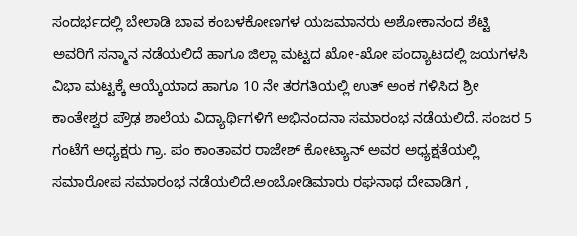ಸಂದರ್ಭದಲ್ಲಿ ಬೇಲಾಡಿ ಬಾವ ಕಂಬಳಕೋಣಗಳ ಯಜಮಾನರು ಅಶೋಕಾನಂದ ಶೆಟ್ಟಿ ಅವರಿಗೆ ಸನ್ಮಾನ ನಡೆಯಲಿದೆ ಹಾಗೂ ಜಿಲ್ಲಾ ಮಟ್ಟದ ಖೋ-ಖೋ ಪಂದ್ಯಾಟದಲ್ಲಿ ಜಯಗಳಸಿ ವಿಭಾ ಮಟ್ಟಕ್ಕೆ ಆಯ್ಕೆಯಾದ ಹಾಗೂ 10 ನೇ ತರಗತಿಯಲ್ಲಿ ಉತ್ ಅಂಕ ಗಳಿಸಿದ ಶ್ರೀ ಕಾಂತೇಶ್ವರ ಪ್ರೌಢ ಶಾಲೆಯ ವಿದ್ಯಾರ್ಥಿಗಳಿಗೆ ಅಭಿನಂದನಾ ಸಮಾರಂಭ ನಡೆಯಲಿದೆ. ಸಂಜರ 5 ಗಂಟೆಗೆ ಅಧ್ಯಕ್ಷರು ಗ್ರಾ. ಪಂ ಕಾಂತಾವರ ರಾಜೇಶ್ ಕೋಟ್ಯಾನ್ ಅವರ ಅಧ್ಯಕ್ಷತೆಯಲ್ಲಿ ಸಮಾರೋಪ ಸಮಾರಂಭ ನಡೆಯಲಿದೆ.ಅಂಬೋಡಿಮಾರು ರಘನಾಥ ದೇವಾಡಿಗ ,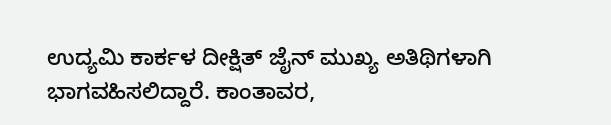ಉದ್ಯಮಿ ಕಾರ್ಕಳ ದೀಕ್ಷಿತ್ ಜೈನ್ ಮುಖ್ಯ ಅತಿಥಿಗಳಾಗಿ ಭಾಗವಹಿಸಲಿದ್ದಾರೆ. ಕಾಂತಾವರ,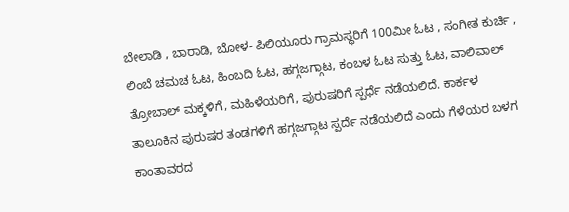ಬೇಲಾಡಿ , ಬಾರಾಡಿ, ಬೋಳ- ಪಿಲಿಯೂರು ಗ್ರಾಮಸ್ಥರಿಗೆ 100ಮೀ ಓಟ , ಸಂಗೀತ ಕುರ್ಚಿ , ಲಿಂಬೆ ಚಮಚ ಓಟ, ಹಿಂಬದಿ ಓಟ, ಹಗ್ಗಜಗ್ಗಾಟ, ಕಂಬಳ ಓಟ ಸುತ್ತು ಓಟ, ವಾಲಿವಾಲ್ ತ್ರೋಬಾಲ್ ಮಕ್ಕಳಿಗೆ, ಮಹಿಳೆಯರಿಗೆ, ಪುರುಷರಿಗೆ ಸ್ಪರ್ಧೆ ನಡೆಯಲಿದೆ. ಕಾರ್ಕಳ ತಾಲೂಕಿನ ಪುರುಷರ ತಂಡಗಳಿಗೆ ಹಗ್ಗಜಗ್ಗಾಟ ಸ್ಪರ್ದೆ ನಡೆಯಲಿದೆ ಎಂದು ಗೆಳೆಯರ ಬಳಗ ಕಾಂತಾವರದ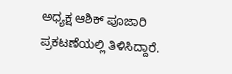ಅಧ್ಯಕ್ಷ ಆಶಿಕ್ ಪೂಜಾರಿ ಪ್ರಕಟಣೆಯಲ್ಲಿ ತಿಳಿಸಿದ್ದಾರೆ.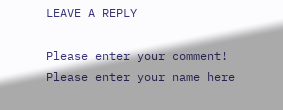LEAVE A REPLY

Please enter your comment!
Please enter your name here